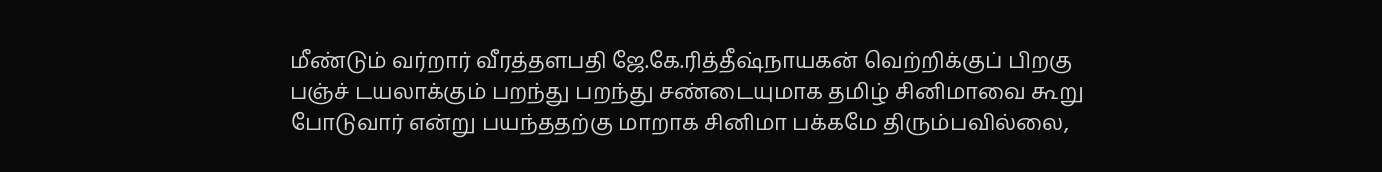மீண்டும் வர்றார் வீரத்தளபதி ஜே.கே.ரித்தீஷ்நாயகன் வெற்றிக்குப் பிறகு பஞ்ச் டயலாக்கும் பறந்து பறந்து சண்டையுமாக தமிழ் சினிமாவை கூறு போடுவார் என்று பயந்ததற்கு மாறாக சினிமா பக்கமே திரும்பவில்லை,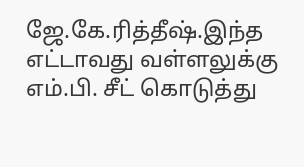ஜே.கே.ரித்தீஷ்.இந்த எட்டாவது வள்ளலுக்கு எம்.பி. சீட் கொடுத்து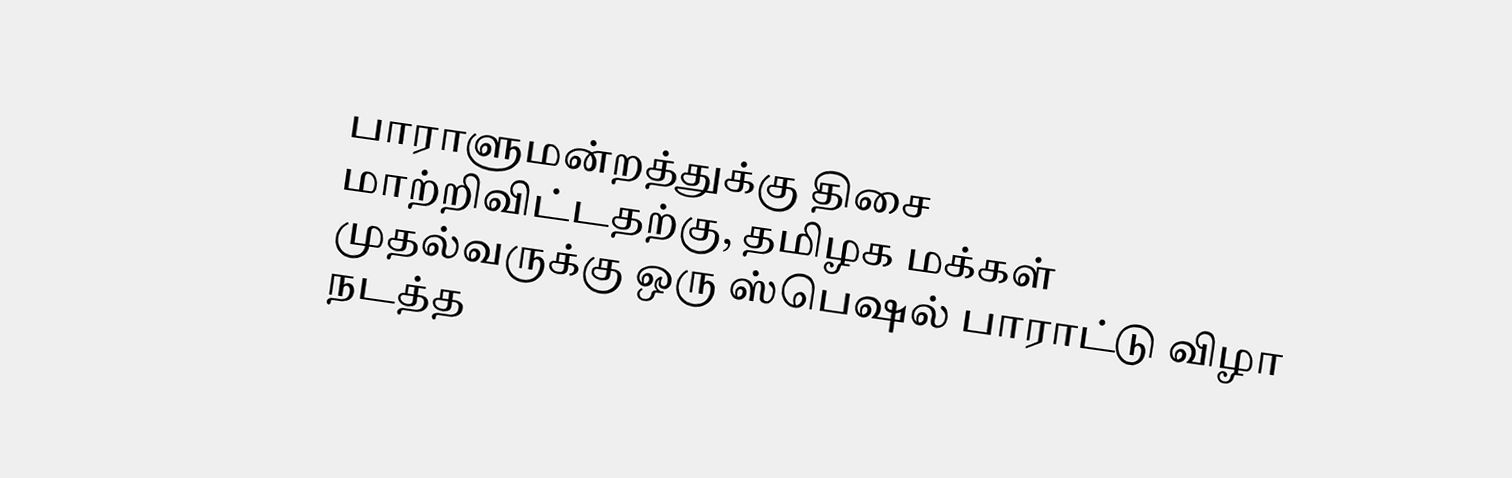பாராளுமன்றத்துக்கு திசை மாற்றிவிட்டதற்கு, தமிழக மக்கள் முதல்வருக்கு ஒரு ஸ்பெஷல் பாராட்டு விழா நடத்த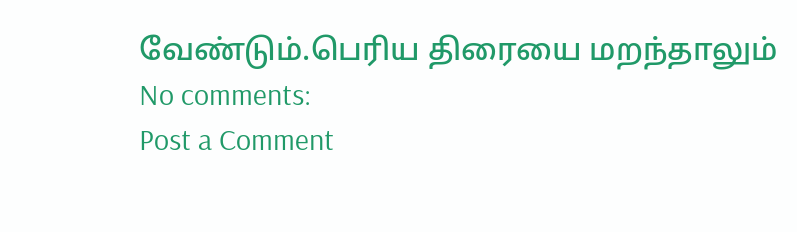வேண்டும்.பெரிய திரையை மறந்தாலும்
No comments:
Post a Comment